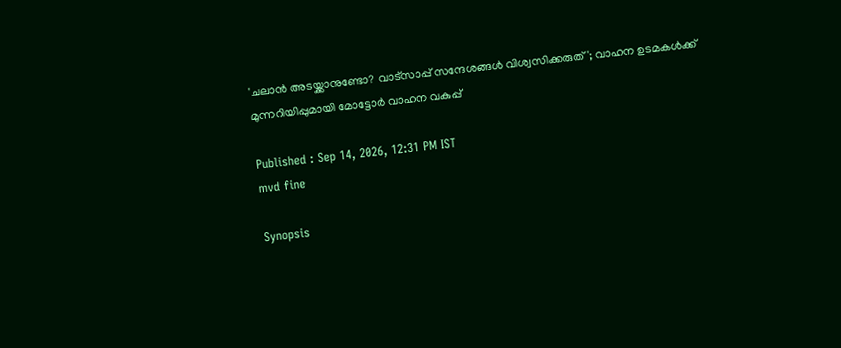'ചലാൻ അടയ്ക്കാനുണ്ടോ? വാട്സാപ്പ് സന്ദേശങ്ങൾ വിശ്വസിക്കരുത്'; വാഹന ഉടമകൾക്ക് മുന്നറിയിപ്പുമായി മോട്ടോർ വാഹന വകുപ്പ്

Published : Sep 14, 2026, 12:31 PM IST
mvd fine

Synopsis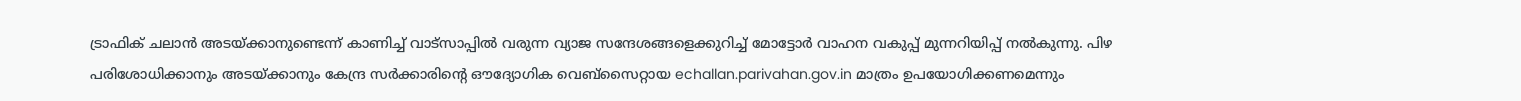ട്രാഫിക് ചലാൻ അടയ്ക്കാനുണ്ടെന്ന് കാണിച്ച് വാട്സാപ്പിൽ വരുന്ന വ്യാജ സന്ദേശങ്ങളെക്കുറിച്ച് മോട്ടോർ വാഹന വകുപ്പ് മുന്നറിയിപ്പ് നൽകുന്നു. പിഴ പരിശോധിക്കാനും അടയ്ക്കാനും കേന്ദ്ര സർക്കാരിന്റെ ഔദ്യോഗിക വെബ്സൈറ്റായ echallan.parivahan.gov.in മാത്രം ഉപയോഗിക്കണമെന്നും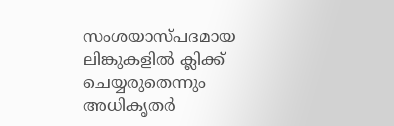സംശയാസ്പദമായ ലിങ്കുകളിൽ ക്ലിക്ക് ചെയ്യരുതെന്നും അധികൃതർ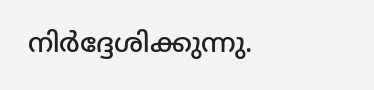നിർദ്ദേശിക്കുന്നു.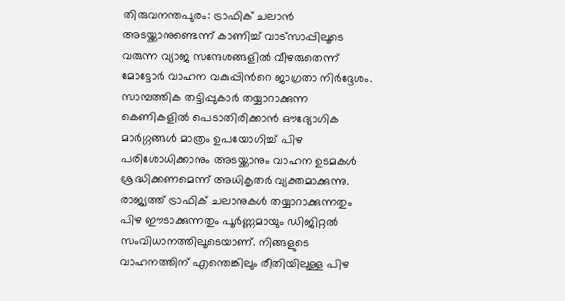തിരുവനന്തപുരം: ട്രാഫിക് ചലാൻ അടയ്ക്കാനുണ്ടെന്ന് കാണിച്ച് വാട്സാപ്പിലൂടെ വരുന്ന വ്യാജ സന്ദേശങ്ങളിൽ വീഴരുതെന്ന് മോട്ടോർ വാഹന വകുപ്പിന്‍റെ ജാഗ്രതാ നിർദ്ദേശം. സാമ്പത്തിക തട്ടിപ്പുകാർ തയ്യാറാക്കുന്ന കെണികളിൽ പെടാതിരിക്കാൻ ഔദ്യോഗിക മാർഗ്ഗങ്ങൾ മാത്രം ഉപയോഗിച്ച് പിഴ പരിശോധിക്കാനും അടയ്ക്കാനും വാഹന ഉടമകൾ ശ്രദ്ധിക്കണമെന്ന് അധികൃതർ വ്യക്തമാക്കുന്നു. രാജ്യത്ത് ട്രാഫിക് ചലാനുകൾ തയ്യാറാക്കുന്നതും പിഴ ഈടാക്കുന്നതും പൂർണ്ണമായും ഡിജിറ്റൽ സംവിധാനത്തിലൂടെയാണ്. നിങ്ങളുടെ വാഹനത്തിന് എന്തെങ്കിലും രീതിയിലുള്ള പിഴ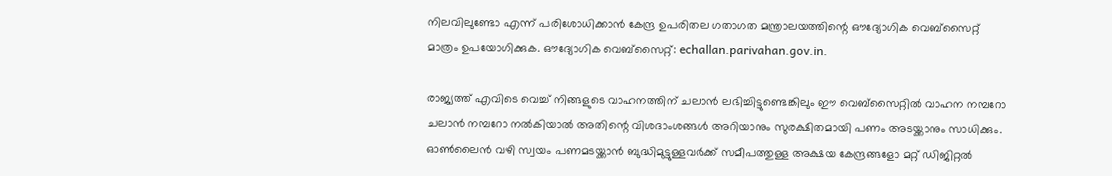നിലവിലുണ്ടോ എന്ന് പരിശോധിക്കാൻ കേന്ദ്ര ഉപരിതല ഗതാഗത മന്ത്രാലയത്തിന്റെ ഔദ്യോഗിക വെബ്‌സൈറ്റ് മാത്രം ഉപയോഗിക്കുക. ഔദ്യോഗിക വെബ്‌സൈറ്റ്: echallan.parivahan.gov.in.

രാജ്യത്ത് എവിടെ വെച്ച് നിങ്ങളുടെ വാഹനത്തിന് ചലാൻ ലഭിച്ചിട്ടുണ്ടെങ്കിലും ഈ വെബ്‌സൈറ്റിൽ വാഹന നമ്പറോ ചലാൻ നമ്പറോ നൽകിയാൽ അതിന്റെ വിശദാംശങ്ങൾ അറിയാനും സുരക്ഷിതമായി പണം അടയ്ക്കാനും സാധിക്കും. ഓൺലൈൻ വഴി സ്വയം പണമടയ്ക്കാൻ ബുദ്ധിമുട്ടുള്ളവർക്ക് സമീപത്തുള്ള അക്ഷയ കേന്ദ്രങ്ങളോ മറ്റ് ഡിജിറ്റൽ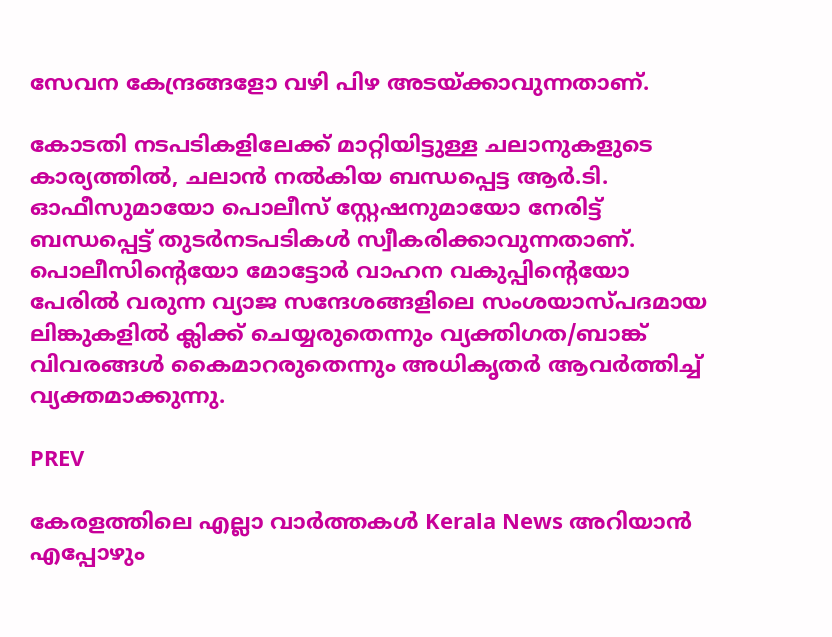സേവന കേന്ദ്രങ്ങളോ വഴി പിഴ അടയ്ക്കാവുന്നതാണ്.

കോടതി നടപടികളിലേക്ക് മാറ്റിയിട്ടുള്ള ചലാനുകളുടെ കാര്യത്തിൽ, ചലാൻ നൽകിയ ബന്ധപ്പെട്ട ആർ.ടി. ഓഫീസുമായോ പൊലീസ് സ്റ്റേഷനുമായോ നേരിട്ട് ബന്ധപ്പെട്ട് തുടർനടപടികൾ സ്വീകരിക്കാവുന്നതാണ്. പൊലീസിന്‍റെയോ മോട്ടോർ വാഹന വകുപ്പിന്‍റെയോ പേരിൽ വരുന്ന വ്യാജ സന്ദേശങ്ങളിലെ സംശയാസ്പദമായ ലിങ്കുകളിൽ ക്ലിക്ക് ചെയ്യരുതെന്നും വ്യക്തിഗത/ബാങ്ക് വിവരങ്ങൾ കൈമാറരുതെന്നും അധികൃതർ ആവർത്തിച്ച് വ്യക്തമാക്കുന്നു.

PREV

കേരളത്തിലെ എല്ലാ വാർത്തകൾ Kerala News അറിയാൻ  എപ്പോഴും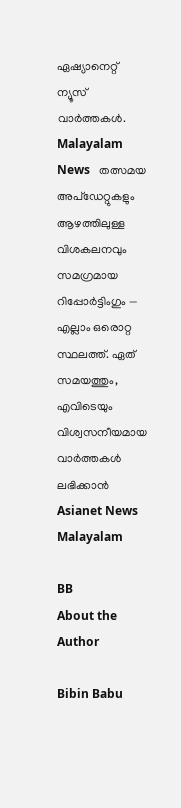ഏഷ്യാനെറ്റ് ന്യൂസ് വാർത്തകൾ.  Malayalam News   തത്സമയ അപ്‌ഡേറ്റുകളും ആഴത്തിലുള്ള വിശകലനവും സമഗ്രമായ റിപ്പോർട്ടിംഗും — എല്ലാം ഒരൊറ്റ സ്ഥലത്ത്. ഏത് സമയത്തും, എവിടെയും വിശ്വസനീയമായ വാർത്തകൾ ലഭിക്കാൻ Asianet News Malayalam

BB
About the Author

Bibin Babu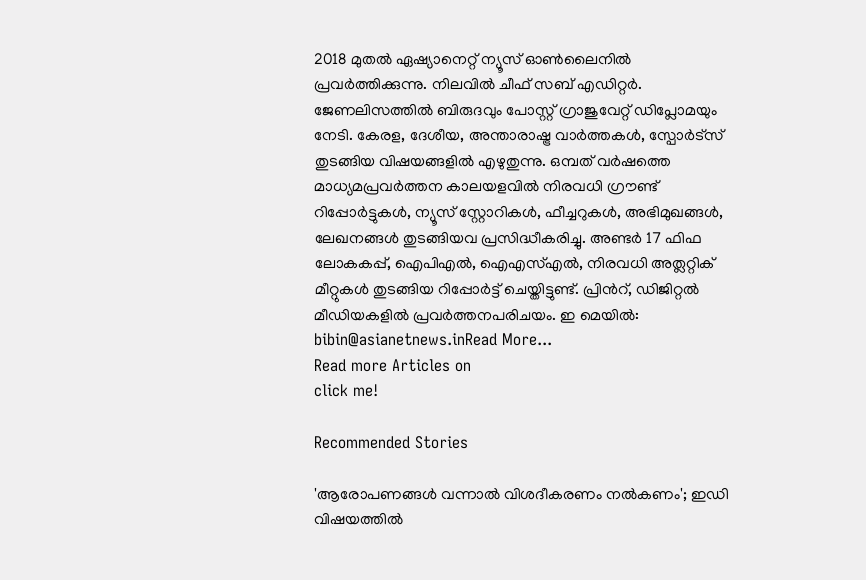2018 മുതല്‍ ഏഷ്യാനെറ്റ് ന്യൂസ് ഓണ്‍ലൈനില്‍ പ്രവര്‍ത്തിക്കുന്നു. നിലവില്‍ ചീഫ് സബ് എഡിറ്റർ. ജേണലിസത്തില്‍ ബിരുദവും പോസ്റ്റ് ഗ്രാജുവേറ്റ് ഡിപ്ലോമയും നേടി. കേരള, ദേശീയ, അന്താരാഷ്ട്ര വാര്‍ത്തകള്‍, സ്പോര്‍ട്സ് തുടങ്ങിയ വിഷയങ്ങളില്‍ എഴുതുന്നു. ഒമ്പത് വര്‍ഷത്തെ മാധ്യമപ്രവര്‍ത്തന കാലയളവില്‍ നിരവധി ഗ്രൗണ്ട് റിപ്പോര്‍ട്ടുകള്‍, ന്യൂസ് സ്റ്റോറികള്‍, ഫീച്ചറുകള്‍, അഭിമുഖങ്ങള്‍, ലേഖനങ്ങള്‍ തുടങ്ങിയവ പ്രസിദ്ധീകരിച്ചു. അണ്ടര്‍ 17 ഫിഫ ലോകകപ്പ്, ഐപിഎൽ, ഐഎസ്എൽ, നിരവധി അത്ലറ്റിക് മീറ്റുകൾ തുടങ്ങിയ റിപ്പോര്‍ട്ട് ചെയ്തിട്ടുണ്ട്. പ്രിന്‍റ്, ഡിജിറ്റല്‍ മീഡിയകളില്‍ പ്രവര്‍ത്തനപരിചയം. ഇ മെയില്‍: bibin@asianetnews.inRead More...
Read more Articles on
click me!

Recommended Stories

'ആരോപണങ്ങൾ വന്നാൽ വിശദീകരണം നൽകണം'; ഇഡി വിഷയത്തിൽ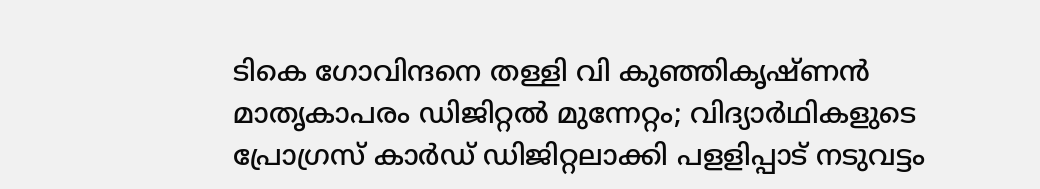ടികെ ഗോവിന്ദനെ തള്ളി വി കുഞ്ഞികൃഷ്ണൻ
മാതൃകാപരം ഡിജിറ്റല്‍ മുന്നേറ്റം; വിദ്യാര്‍ഥികളുടെ പ്രോഗ്രസ് കാര്‍ഡ് ഡിജിറ്റലാക്കി പളളിപ്പാട് നടുവട്ടം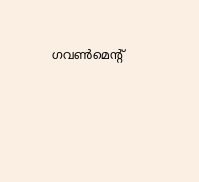ഗവണ്‍മെന്‍റ്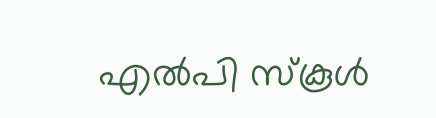എല്‍പി സ്കൂൾ